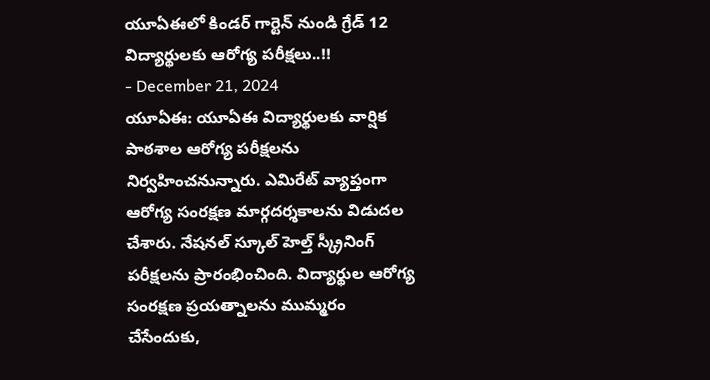యూఏఈలో కిండర్ గార్టెన్ నుండి గ్రేడ్ 12 విద్యార్థులకు ఆరోగ్య పరీక్షలు..!!
- December 21, 2024
యూఏఈ: యూఏఈ విద్యార్థులకు వార్షిక పాఠశాల ఆరోగ్య పరీక్షలను నిర్వహించనున్నారు. ఎమిరేట్ వ్యాప్తంగా ఆరోగ్య సంరక్షణ మార్గదర్శకాలను విడుదల చేశారు. నేషనల్ స్కూల్ హెల్త్ స్క్రీనింగ్ పరీక్షలను ప్రారంభించింది. విద్యార్థుల ఆరోగ్య సంరక్షణ ప్రయత్నాలను ముమ్మరం చేసేందుకు,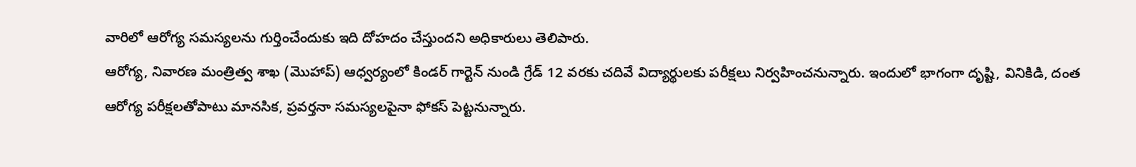వారిలో ఆరోగ్య సమస్యలను గుర్తించేందుకు ఇది దోహదం చేస్తుందని అధికారులు తెలిపారు.
ఆరోగ్య, నివారణ మంత్రిత్వ శాఖ (మొహాప్) ఆధ్వర్యంలో కిండర్ గార్టెన్ నుండి గ్రేడ్ 12 వరకు చదివే విద్యార్థులకు పరీక్షలు నిర్వహించనున్నారు. ఇందులో భాగంగా దృష్టి, వినికిడి, దంత ఆరోగ్య పరీక్షలతోపాటు మానసిక, ప్రవర్తనా సమస్యలపైనా ఫోకస్ పెట్టనున్నారు.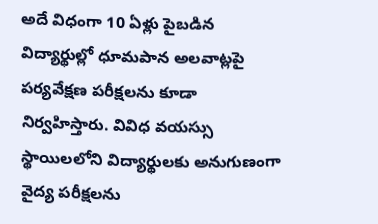అదే విధంగా 10 ఏళ్లు పైబడిన విద్యార్థుల్లో ధూమపాన అలవాట్లపై పర్యవేక్షణ పరీక్షలను కూడా నిర్వహిస్తారు. వివిధ వయస్సు స్థాయిలలోని విద్యార్థులకు అనుగుణంగా వైద్య పరీక్షలను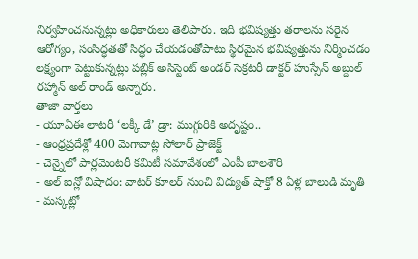నిర్వహించనున్నట్లు అధికారులు తెలిపారు. ఇది భవిష్యత్తు తరాలను సరైన ఆరోగ్యం, సంసిద్ధతతో సిద్ధం చేయడంతోపాటు స్థిరమైన భవిష్యత్తును నిర్మించడం లక్ష్యంగా పెట్టుకున్నట్లు పబ్లిక్ అసిస్టెంట్ అండర్ సెక్రటరీ డాక్టర్ హుస్సేన్ అబ్దుల్ రహ్మాన్ అల్ రాండ్ అన్నారు.
తాజా వార్తలు
- యూఏఈ లాటరీ ‘లక్కీ డే’ డ్రా: ముగ్గురికి అదృష్టం..
- ఆంధ్రప్రదేశ్లో 400 మెగావాట్ల సోలార్ ప్రాజెక్ట్
- చెన్నైలో పార్లమెంటరీ కమిటీ సమావేశంలో ఎంపీ బాలశౌరి
- అల్ ఐన్లో విషాదం: వాటర్ కూలర్ నుంచి విద్యుత్ షాక్తో 8 ఏళ్ల బాలుడి మృతి
- మస్కట్లో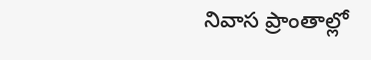నివాస ప్రాంతాల్లో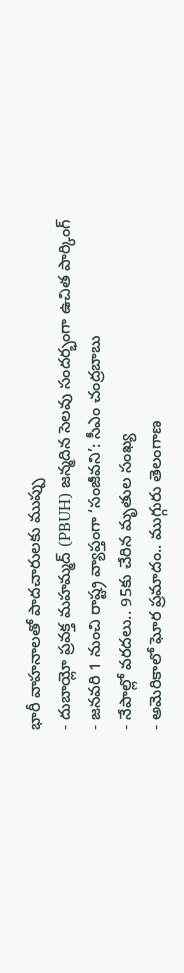భారీ వాహనాలతో పాదచారులకు ముప్పు
- దుబాయ్లో ప్రవక్త మహమ్మద్ (PBUH) జన్మదిన సెలవు సందర్భంగా ఉచిత పార్కింగ్
- జనవరి 1 నుంచి రాష్ట్ర వ్యాప్తంగా ‘సంజీవని’: సీఎం చంద్రబాబు
- నేపాల్లో వరదలు.. 95కు చేరిన మృతుల సంఖ్య
- అమెరికాలో ఘోర ప్రమాదం.. ముగ్గురు తెలంగాణ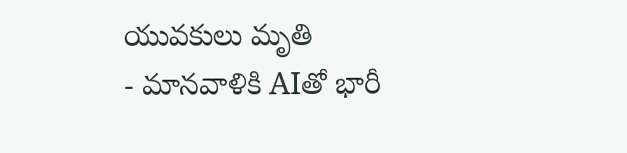యువకులు మృతి
- మానవాళికి AIతో భారీ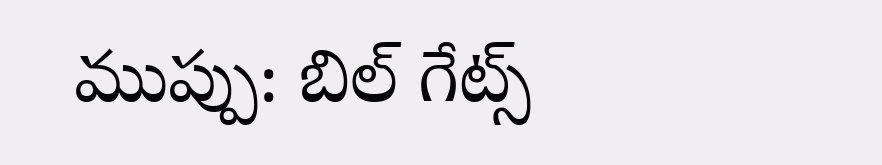ముప్పు: బిల్ గేట్స్